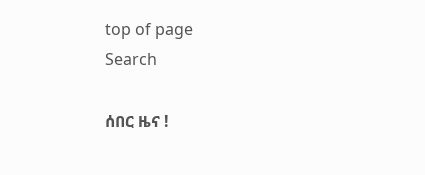top of page
Search

ሰበር ዜና !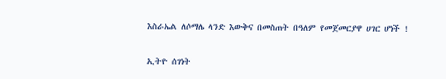እስራኤል ለሶማሌ ላንድ እውቅና በመስጠት በዓለም የመጀመርያዋ ሀገር ሆነች !


ኢትዮ ሰገነት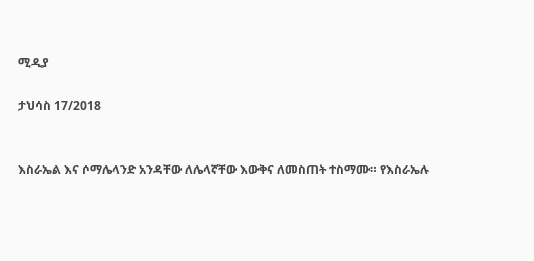ሚዲያ

ታህሳስ 17/2018


እስራኤል እና ሶማሌላንድ አንዳቸው ለሌላኛቸው እውቅና ለመስጠት ተስማሙ። የእስራኤሉ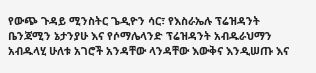የውጭ ጉዳይ ሚንስትር ጌዲዮን ሳር፣ የእስራኤሉ ፕሬዝዳንት ቤንጃሚን ኔታንያሁ እና የሶማሌላንድ ፕሬዝዳንት አብዱራህማን አብዱላሂ ሁለቱ አገሮች አንዳቸው ላንዳቸው እውቅና እንዲሠጡ እና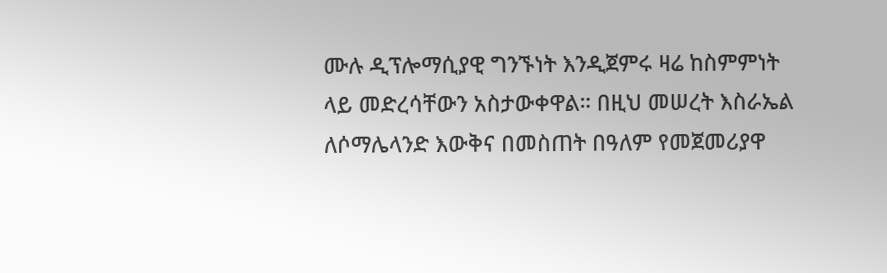ሙሉ ዲፕሎማሲያዊ ግንኙነት እንዲጀምሩ ዛሬ ከስምምነት ላይ መድረሳቸውን አስታውቀዋል። በዚህ መሠረት እስራኤል ለሶማሌላንድ እውቅና በመስጠት በዓለም የመጀመሪያዋ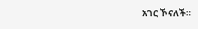አገር ኾናለች።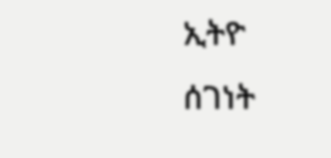ኢትዮ ሰገነት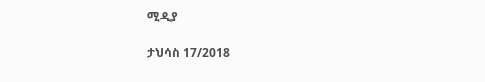ሚዲያ

ታህሳስ 17/2018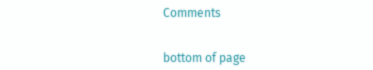Comments


bottom of page